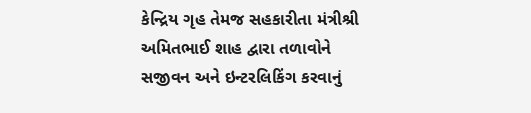કેન્દ્રિય ગૃહ તેમજ સહકારીતા મંત્રીશ્રી અમિતભાઈ શાહ દ્વારા તળાવોને સજીવન અને ઇન્ટરલિકિંગ કરવાનું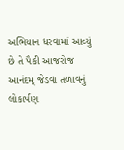અભિયાન ધરવામાં આવ્યું છે તે પૈકી આજરોજ આનંદમ્ જેડવા તળાવનું લોકાર્પણ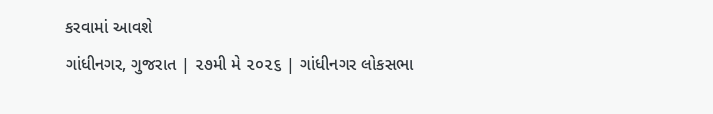કરવામાં આવશે
ગાંધીનગર, ગુજરાત | ૨૭મી મે ૨૦૨૬ | ગાંધીનગર લોકસભા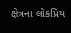ક્ષેત્રના લોકપ્રિય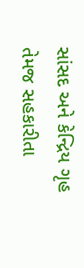સાંસદ અને કેન્દ્રિય ગૃહ તેમજ સહકારીતા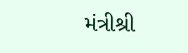મંત્રીશ્રી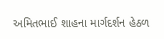અમિતભાઈ શાહના માર્ગદર્શન હેઠળ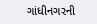ગાંધીનગરની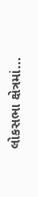લોકસભા ક્ષેત્રમાં...